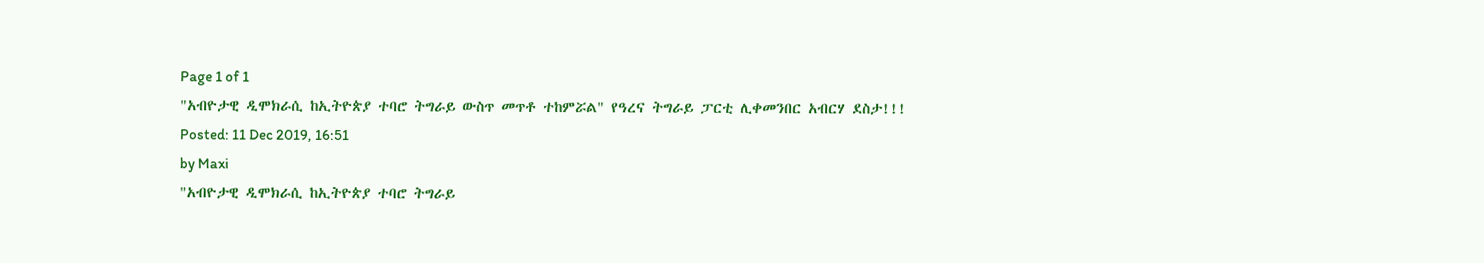Page 1 of 1
"አብዮታዊ ዲሞክራሲ ከኢትዮጵያ ተባሮ ትግራይ ውስጥ መጥቶ ተከምሯል" የዓረና ትግራይ ፓርቲ ሊቀመንበር አብርሃ ደስታ!!!
Posted: 11 Dec 2019, 16:51
by Maxi
"አብዮታዊ ዲሞክራሲ ከኢትዮጵያ ተባሮ ትግራይ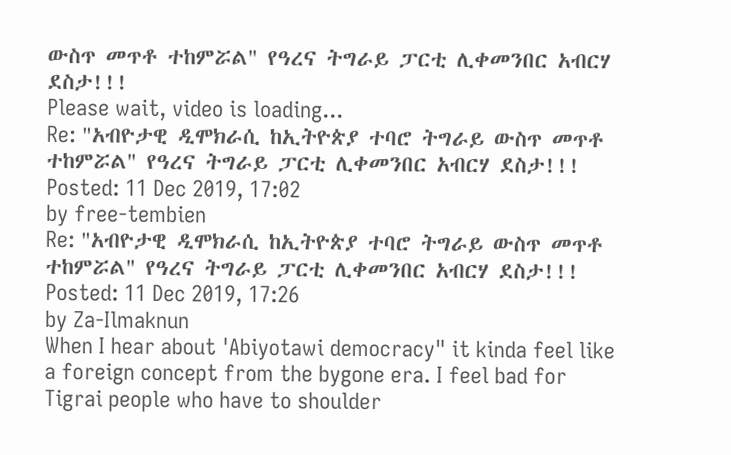ውስጥ መጥቶ ተከምሯል" የዓረና ትግራይ ፓርቲ ሊቀመንበር አብርሃ ደስታ!!!
Please wait, video is loading...
Re: "አብዮታዊ ዲሞክራሲ ከኢትዮጵያ ተባሮ ትግራይ ውስጥ መጥቶ ተከምሯል" የዓረና ትግራይ ፓርቲ ሊቀመንበር አብርሃ ደስታ!!!
Posted: 11 Dec 2019, 17:02
by free-tembien
Re: "አብዮታዊ ዲሞክራሲ ከኢትዮጵያ ተባሮ ትግራይ ውስጥ መጥቶ ተከምሯል" የዓረና ትግራይ ፓርቲ ሊቀመንበር አብርሃ ደስታ!!!
Posted: 11 Dec 2019, 17:26
by Za-Ilmaknun
When I hear about 'Abiyotawi democracy" it kinda feel like a foreign concept from the bygone era. I feel bad for Tigrai people who have to shoulder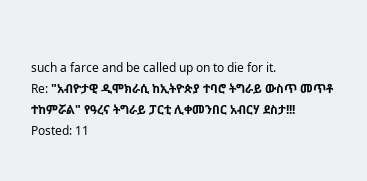such a farce and be called up on to die for it.
Re: "አብዮታዊ ዲሞክራሲ ከኢትዮጵያ ተባሮ ትግራይ ውስጥ መጥቶ ተከምሯል" የዓረና ትግራይ ፓርቲ ሊቀመንበር አብርሃ ደስታ!!!
Posted: 11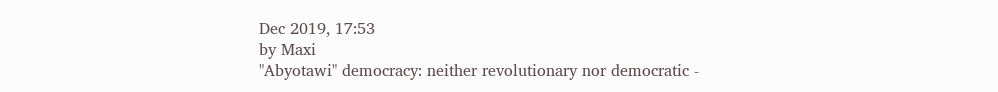Dec 2019, 17:53
by Maxi
"Abyotawi" democracy: neither revolutionary nor democratic -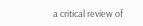a critical review of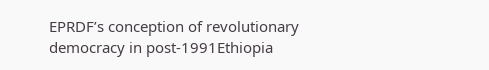EPRDF’s conception of revolutionary democracy in post-1991Ethiopia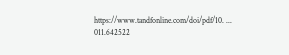https://www.tandfonline.com/doi/pdf/10. ... 011.642522